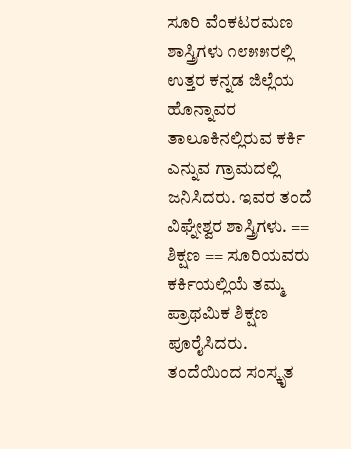ಸೂರಿ ವೆಂಕಟರಮಣ ಶಾಸ್ತ್ರಿಗಳು ೧೮೫೫ರಲ್ಲಿ ಉತ್ತರ ಕನ್ನಡ ಜಿಲ್ಲೆಯ ಹೊನ್ನಾವರ ತಾಲೂಕಿನಲ್ಲಿರುವ ಕರ್ಕಿ ಎನ್ನುವ ಗ್ರಾಮದಲ್ಲಿ ಜನಿಸಿದರು. ಇವರ ತಂದೆ ವಿಘ್ನೇಶ್ವರ ಶಾಸ್ತ್ರಿಗಳು. == ಶಿಕ್ಷಣ == ಸೂರಿಯವರು ಕರ್ಕಿಯಲ್ಲಿಯೆ ತಮ್ಮ ಪ್ರಾಥಮಿಕ ಶಿಕ್ಷಣ ಪೂರೈಸಿದರು. ತಂದೆಯಿಂದ ಸಂಸ್ಕೃತ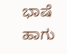ಭಾಷೆ ಹಾಗು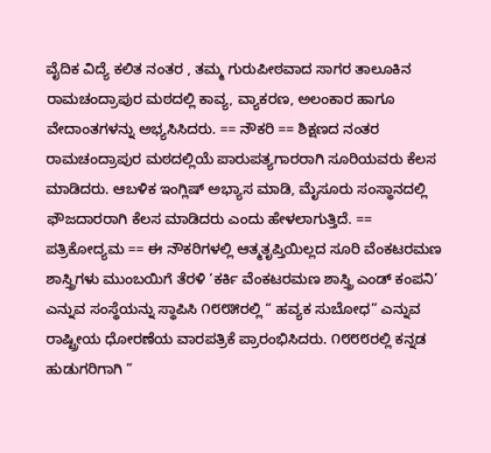ವೈದಿಕ ವಿದ್ಯೆ ಕಲಿತ ನಂತರ , ತಮ್ಮ ಗುರುಪೀಠವಾದ ಸಾಗರ ತಾಲೂಕಿನ ರಾಮಚಂದ್ರಾಪುರ ಮಠದಲ್ಲಿ ಕಾವ್ಯ, ವ್ಯಾಕರಣ, ಅಲಂಕಾರ ಹಾಗೂ ವೇದಾಂತಗಳನ್ನು ಅಭ್ಯಸಿಸಿದರು. == ನೌಕರಿ == ಶಿಕ್ಷಣದ ನಂತರ ರಾಮಚಂದ್ರಾಪುರ ಮಠದಲ್ಲಿಯೆ ಪಾರುಪತ್ಯಗಾರರಾಗಿ ಸೂರಿಯವರು ಕೆಲಸ ಮಾಡಿದರು. ಆಬಳಿಕ ಇಂಗ್ಲಿಷ್ ಅಭ್ಯಾಸ ಮಾಡಿ, ಮೈಸೂರು ಸಂಸ್ಥಾನದಲ್ಲಿ ಫೌಜದಾರರಾಗಿ ಕೆಲಸ ಮಾಡಿದರು ಎಂದು ಹೇಳಲಾಗುತ್ತಿದೆ. == ಪತ್ರಿಕೋದ್ಯಮ == ಈ ನೌಕರಿಗಳಲ್ಲಿ ಆತ್ಮತೃಪ್ತಿಯಿಲ್ಲದ ಸೂರಿ ವೆಂಕಟರಮಣ ಶಾಸ್ತ್ರಿಗಳು ಮುಂಬಯಿಗೆ ತೆರಳಿ ‘ಕರ್ಕಿ ವೆಂಕಟರಮಣ ಶಾಸ್ತ್ರಿ ಎಂಡ್ ಕಂಪನಿ’ ಎನ್ನುವ ಸಂಸ್ಥೆಯನ್ನು ಸ್ಥಾಪಿಸಿ ೧೮೮೫ರಲ್ಲಿ “ ಹವ್ಯಕ ಸುಬೋಧ” ಎನ್ನುವ ರಾಷ್ಟ್ರೀಯ ಧೋರಣೆಯ ವಾರಪತ್ರಿಕೆ ಪ್ರಾರಂಭಿಸಿದರು. ೧೮೮೮ರಲ್ಲಿ ಕನ್ನಡ ಹುಡುಗರಿಗಾಗಿ “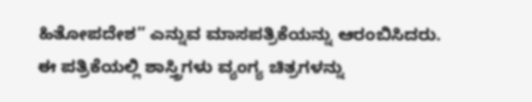ಹಿತೋಪದೇಶ” ಎನ್ನುವ ಮಾಸಪತ್ರಿಕೆಯನ್ನು ಆರಂಬಿಸಿದರು. ಈ ಪತ್ರಿಕೆಯಲ್ಲಿ ಶಾಸ್ತ್ರಿಗಳು ವ್ಯಂಗ್ಯ ಚಿತ್ರಗಳನ್ನು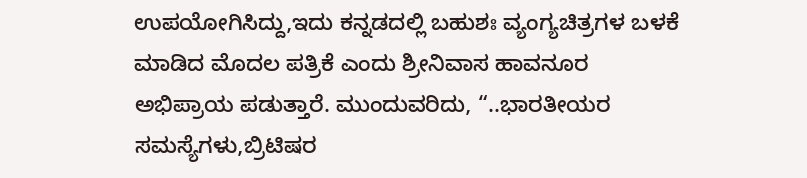ಉಪಯೋಗಿಸಿದ್ದು,ಇದು ಕನ್ನಡದಲ್ಲಿ ಬಹುಶಃ ವ್ಯಂಗ್ಯಚಿತ್ರಗಳ ಬಳಕೆ ಮಾಡಿದ ಮೊದಲ ಪತ್ರಿಕೆ ಎಂದು ಶ್ರೀನಿವಾಸ ಹಾವನೂರ ಅಭಿಪ್ರಾಯ ಪಡುತ್ತಾರೆ. ಮುಂದುವರಿದು, “..ಭಾರತೀಯರ ಸಮಸ್ಯೆಗಳು,ಬ್ರಿಟಿಷರ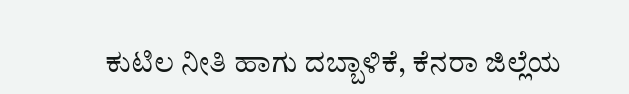ಕುಟಿಲ ನೀತಿ ಹಾಗು ದಬ್ಬಾಳಿಕೆ, ಕೆನರಾ ಜಿಲ್ಲೆಯ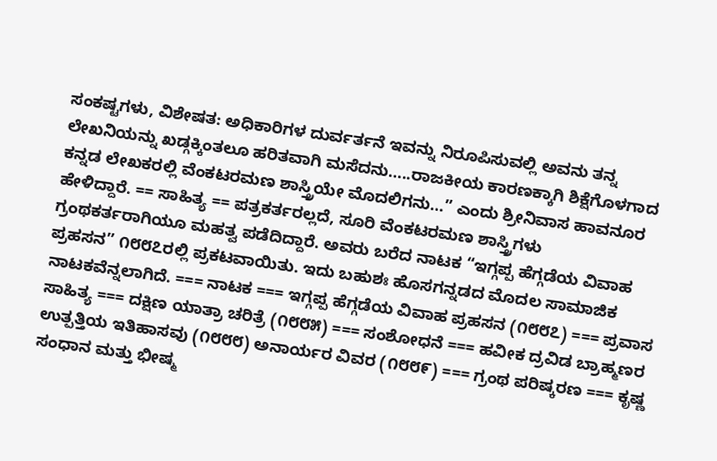ಸಂಕಷ್ಟಗಳು, ವಿಶೇಷತ: ಅಧಿಕಾರಿಗಳ ದುರ್ವರ್ತನೆ ಇವನ್ನು ನಿರೂಪಿಸುವಲ್ಲಿ ಅವನು ತನ್ನ ಲೇಖನಿಯನ್ನು ಖಡ್ಗಕ್ಕಿಂತಲೂ ಹರಿತವಾಗಿ ಮಸೆದನು…..ರಾಜಕೀಯ ಕಾರಣಕ್ಕಾಗಿ ಶಿಕ್ಷೆಗೊಳಗಾದ ಕನ್ನಡ ಲೇಖಕರಲ್ಲಿ ವೆಂಕಟರಮಣ ಶಾಸ್ತ್ರಿಯೇ ಮೊದಲಿಗನು…” ಎಂದು ಶ್ರೀನಿವಾಸ ಹಾವನೂರ ಹೇಳಿದ್ದಾರೆ. == ಸಾಹಿತ್ಯ == ಪತ್ರಕರ್ತರಲ್ಲದೆ, ಸೂರಿ ವೆಂಕಟರಮಣ ಶಾಸ್ತ್ರಿಗಳು ಗ್ರಂಥಕರ್ತರಾಗಿಯೂ ಮಹತ್ವ ಪಡೆದಿದ್ದಾರೆ. ಅವರು ಬರೆದ ನಾಟಕ “ಇಗ್ಗಪ್ಪ ಹೆಗ್ಗಡೆಯ ವಿವಾಹ ಪ್ರಹಸನ” ೧೮೮೭ರಲ್ಲಿ ಪ್ರಕಟವಾಯಿತು. ಇದು ಬಹುಶಃ ಹೊಸಗನ್ನಡದ ಮೊದಲ ಸಾಮಾಜಿಕ ನಾಟಕವೆನ್ನಲಾಗಿದೆ. === ನಾಟಕ === ಇಗ್ಗಪ್ಪ ಹೆಗ್ಗಡೆಯ ವಿವಾಹ ಪ್ರಹಸನ (೧೮೮೭) === ಪ್ರವಾಸ ಸಾಹಿತ್ಯ === ದಕ್ಷಿಣ ಯಾತ್ರಾ ಚರಿತ್ರೆ (೧೮೮೫) === ಸಂಶೋಧನೆ === ಹವೀಕ ದ್ರವಿಡ ಬ್ರಾಹ್ಮಣರ ಉತ್ಪತ್ತಿಯ ಇತಿಹಾಸವು (೧೮೮೮) ಅನಾರ್ಯರ ವಿವರ (೧೮೮೯) === ಗ್ರಂಥ ಪರಿಷ್ಕರಣ === ಕೃಷ್ಣ ಸಂಧಾನ ಮತ್ತು ಭೀಷ್ಮ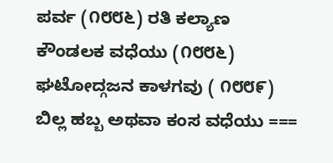ಪರ್ವ (೧೮೮೬) ರತಿ ಕಲ್ಯಾಣ ಕೌಂಡಲಕ ವಧೆಯು (೧೮೮೬) ಘಟೋದ್ಗಜನ ಕಾಳಗವು ( ೧೮೮೯) ಬಿಲ್ಲ ಹಬ್ಬ ಅಥವಾ ಕಂಸ ವಧೆಯು ===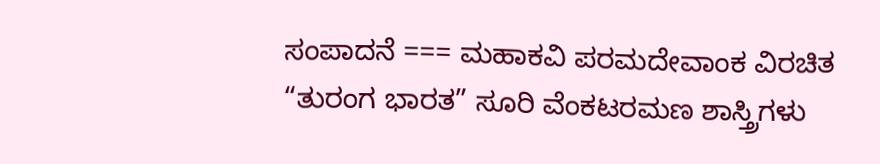ಸಂಪಾದನೆ === ಮಹಾಕವಿ ಪರಮದೇವಾಂಕ ವಿರಚಿತ “ತುರಂಗ ಭಾರತ” ಸೂರಿ ವೆಂಕಟರಮಣ ಶಾಸ್ತ್ರಿಗಳು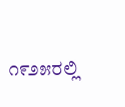೧೯೨೫ರಲ್ಲಿ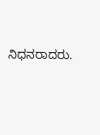ನಿಧನರಾದರು.